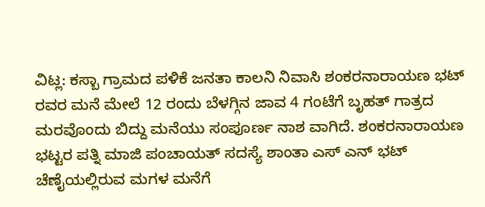ವಿಟ್ಲ: ಕಸ್ಬಾ ಗ್ರಾಮದ ಪಳಿಕೆ ಜನತಾ ಕಾಲನಿ ನಿವಾಸಿ ಶಂಕರನಾರಾಯಣ ಭಟ್ ರವರ ಮನೆ ಮೇಲೆ 12 ರಂದು ಬೆಳಗ್ಗಿನ ಜಾವ 4 ಗಂಟೆಗೆ ಬೃಹತ್ ಗಾತ್ರದ ಮರವೊಂದು ಬಿದ್ದು ಮನೆಯು ಸಂಪೂರ್ಣ ನಾಶ ವಾಗಿದೆ. ಶಂಕರನಾರಾಯಣ ಭಟ್ಟರ ಪತ್ನಿ ಮಾಜಿ ಪಂಚಾಯತ್ ಸದಸ್ಯೆ ಶಾಂತಾ ಎಸ್ ಎನ್ ಭಟ್ ಚೆಣೈಯಲ್ಲಿರುವ ಮಗಳ ಮನೆಗೆ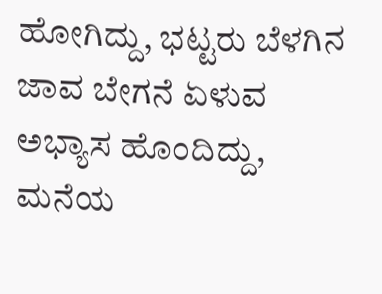ಹೋಗಿದ್ದು, ಭಟ್ಟರು ಬೆಳಗಿನ ಜಾವ ಬೇಗನೆ ಏಳುವ ಅಭ್ಯಾಸ ಹೊಂದಿದ್ದು, ಮನೆಯ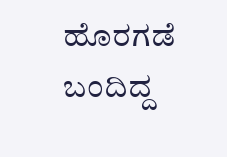ಹೊರಗಡೆ ಬಂದಿದ್ದ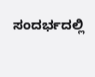ಸಂದರ್ಭದಲ್ಲಿ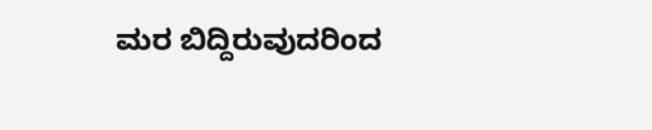ಮರ ಬಿದ್ದಿರುವುದರಿಂದ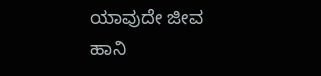ಯಾವುದೇ ಜೀವ ಹಾನಿ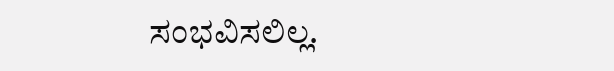ಸಂಭವಿಸಲಿಲ್ಲ.